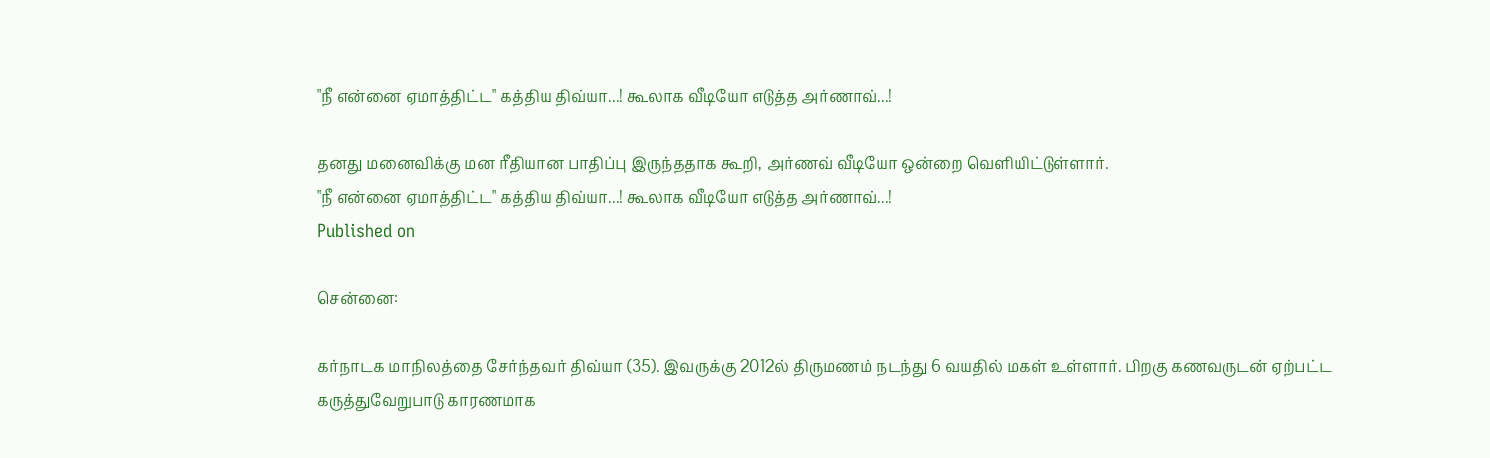"நீ என்னை ஏமாத்திட்ட" கத்திய திவ்யா...! கூலாக வீடியோ எடுத்த அர்ணாவ்...!

தனது மனைவிக்கு மன ரீதியான பாதிப்பு இருந்ததாக கூறி, அர்ணவ் வீடியோ ஒன்றை வெளியிட்டுள்ளார்.
"நீ என்னை ஏமாத்திட்ட" கத்திய திவ்யா...! கூலாக வீடியோ எடுத்த அர்ணாவ்...!
Published on

சென்னை:

கர்நாடக மாநிலத்தை சேர்ந்தவர் திவ்யா (35). இவருக்கு 2012ல் திருமணம் நடந்து 6 வயதில் மகள் உள்ளார். பிறகு கணவருடன் ஏற்பட்ட கருத்துவேறுபாடு காரணமாக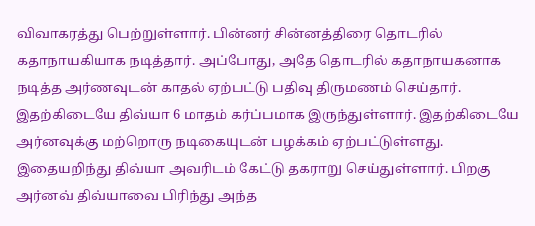விவாகரத்து பெற்றுள்ளார். பின்னர் சின்னத்திரை தொடரில் கதாநாயகியாக நடித்தார். அப்போது, அதே தொடரில் கதாநாயகனாக நடித்த அர்ணவுடன் காதல் ஏற்பட்டு பதிவு திருமணம் செய்தார். இதற்கிடையே திவ்யா 6 மாதம் கர்ப்பமாக இருந்துள்ளார். இதற்கிடையே அர்னவுக்கு மற்றொரு நடிகையுடன் பழக்கம் ஏற்பட்டுள்ளது. இதையறிந்து திவ்யா அவரிடம் கேட்டு தகராறு செய்துள்ளார். பிறகு அர்னவ் திவ்யாவை பிரிந்து அந்த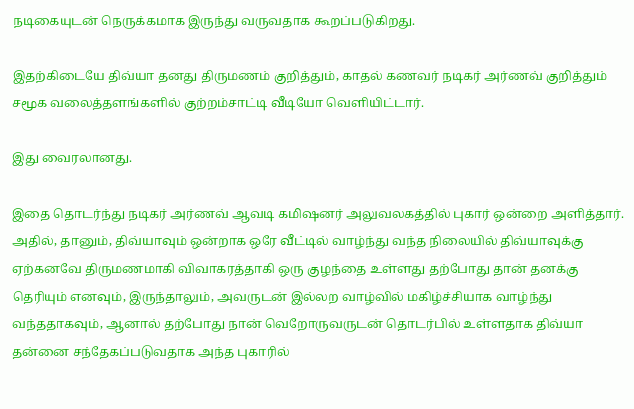நடிகையுடன் நெருக்கமாக இருந்து வருவதாக கூறப்படுகிறது.

இதற்கிடையே திவ்யா தனது திருமணம் குறித்தும், காதல் கணவர் நடிகர் அர்ணவ் குறித்தும் சமூக வலைத்தளங்களில் குற்றம்சாட்டி வீடியோ வெளியிட்டார்.

இது வைரலானது.

இதை தொடர்ந்து நடிகர் அர்ணவ் ஆவடி கமிஷனர் அலுவலகத்தில் புகார் ஒன்றை அளித்தார். அதில், தானும், திவ்யாவும் ஒன்றாக ஒரே வீட்டில் வாழ்ந்து வந்த நிலையில் திவ்யாவுக்கு ஏற்கனவே திருமணமாகி விவாகரத்தாகி ஒரு குழந்தை உள்ளது தற்போது தான் தனக்கு தெரியும் எனவும், இருந்தாலும், அவருடன் இல்லற வாழ்வில் மகிழ்ச்சியாக வாழ்ந்து வந்ததாகவும், ஆனால் தற்போது நான் வெறோருவருடன் தொடர்பில் உள்ளதாக திவ்யா தன்னை சந்தேகப்படுவதாக அந்த புகாரில்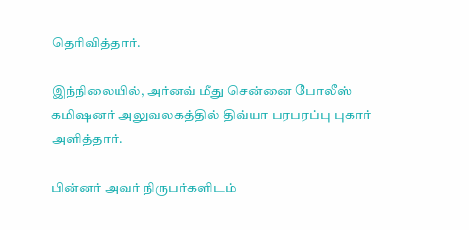தெரிவித்தார்.

இந்நிலையில், அர்னவ் மீது சென்னை போலீஸ் கமிஷனர் அலுவலகத்தில் திவ்யா பரபரப்பு புகார் அளித்தார்.

பின்னர் அவர் நிருபர்களிடம்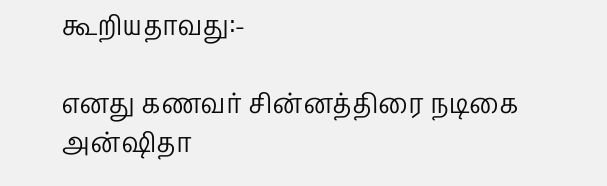கூறியதாவது:-

எனது கணவர் சின்னத்திரை நடிகை அன்ஷிதா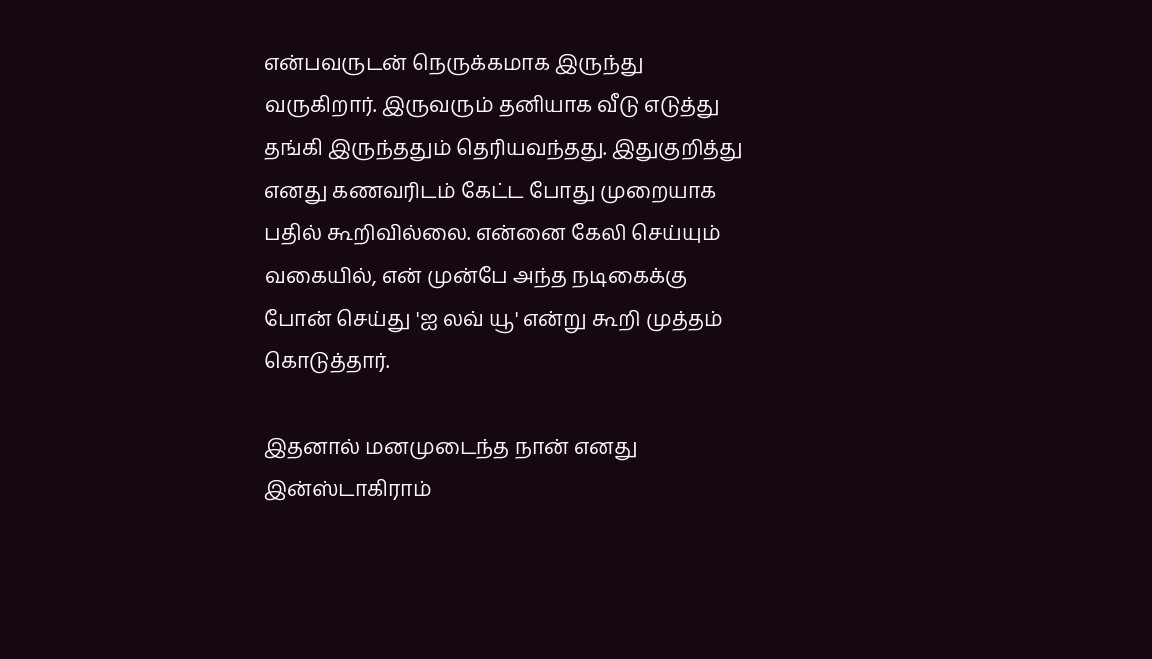என்பவருடன் நெருக்கமாக இருந்து வருகிறார். இருவரும் தனியாக வீடு எடுத்து தங்கி இருந்ததும் தெரியவந்தது. இதுகுறித்து எனது கணவரிடம் கேட்ட போது முறையாக பதில் கூறிவில்லை. என்னை கேலி செய்யும் வகையில், என் முன்பே அந்த நடிகைக்கு போன் செய்து 'ஐ லவ் யூ' என்று கூறி முத்தம் கொடுத்தார்.

இதனால் மனமுடைந்த நான் எனது இன்ஸ்டாகிராம்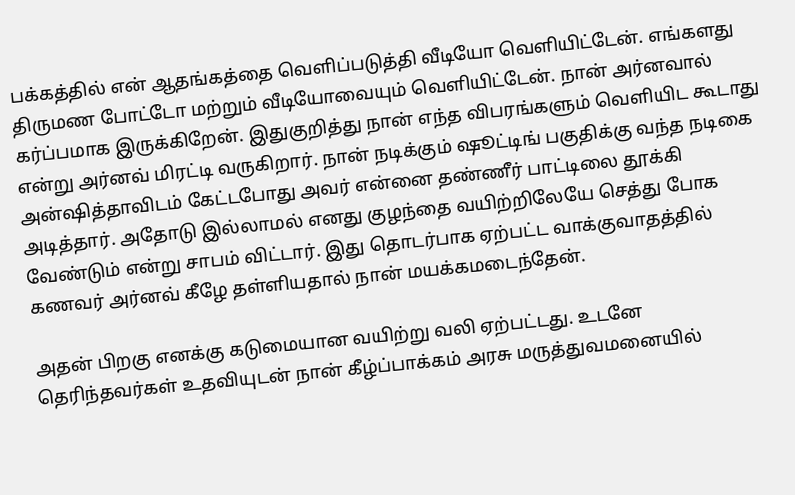பக்கத்தில் என் ஆதங்கத்தை வெளிப்படுத்தி வீடியோ வெளியிட்டேன். எங்களது திருமண போட்டோ மற்றும் வீடியோவையும் வெளியிட்டேன். நான் அர்னவால் கர்ப்பமாக இருக்கிறேன். இதுகுறித்து நான் எந்த விபரங்களும் வெளியிட கூடாது என்று அர்னவ் மிரட்டி வருகிறார். நான் நடிக்கும் ஷூட்டிங் பகுதிக்கு வந்த நடிகை அன்ஷித்தாவிடம் கேட்டபோது அவர் என்னை தண்ணீர் பாட்டிலை தூக்கி அடித்தார். அதோடு இல்லாமல் எனது குழந்தை வயிற்றிலேயே செத்து போக வேண்டும் என்று சாபம் விட்டார். இது தொடர்பாக ஏற்பட்ட வாக்குவாதத்தில் கணவர் அர்னவ் கீழே தள்ளியதால் நான் மயக்கமடைந்தேன்.

அதன் பிறகு எனக்கு கடுமையான வயிற்று வலி ஏற்பட்டது. உடனே தெரிந்தவர்கள் உதவியுடன் நான் கீழ்ப்பாக்கம் அரசு மருத்துவமனையில்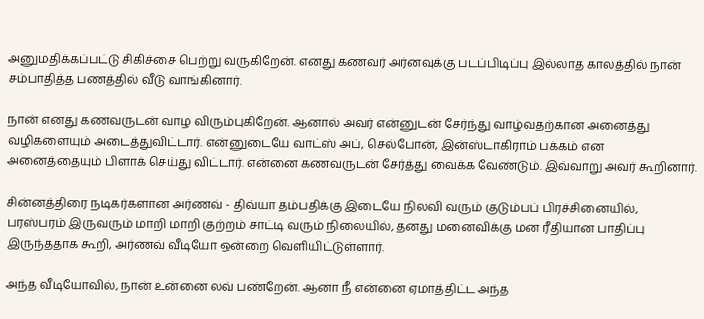அனுமதிக்கப்பட்டு சிகிச்சை பெற்று வருகிறேன். எனது கணவர் அர்னவுக்கு படப்பிடிப்பு இல்லாத காலத்தில் நான் சம்பாதித்த பணத்தில் வீடு வாங்கினார்.

நான் எனது கணவருடன் வாழ விரும்புகிறேன். ஆனால் அவர் என்னுடன் சேர்ந்து வாழ்வதற்கான அனைத்து வழிகளையும் அடைத்துவிட்டார். என்னுடையே வாட்ஸ் அப், செல்போன், இன்ஸ்டாகிராம் பக்கம் என அனைத்தையும் பிளாக் செய்து விட்டார். என்னை கணவருடன் சேர்த்து வைக்க வேண்டும். இவ்வாறு அவர் கூறினார்.

சின்னத்திரை நடிகர்களான அர்ணவ் - திவ்யா தம்பதிக்கு இடையே நிலவி வரும் குடும்பப் பிரச்சினையில், பரஸ்பரம் இருவரும் மாறி மாறி குற்றம் சாட்டி வரும் நிலையில், தனது மனைவிக்கு மன ரீதியான பாதிப்பு இருந்ததாக கூறி, அர்ணவ் வீடியோ ஒன்றை வெளியிட்டுள்ளார்.

அந்த வீடியோவில், நான் உன்னை லவ் பண்றேன். ஆனா நீ என்னை ஏமாத்திட்ட அந்த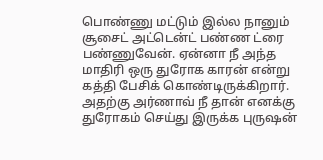பொண்ணு மட்டும் இல்ல நானும் சூசைட் அட்டென்ட் பண்ண ட்ரை பண்ணுவேன். ஏன்னா நீ அந்த மாதிரி ஒரு துரோக காரன் என்று கத்தி பேசிக் கொண்டிருக்கிறார். அதற்கு அர்ணாவ் நீ தான் எனக்கு துரோகம் செய்து இருக்க புருஷன்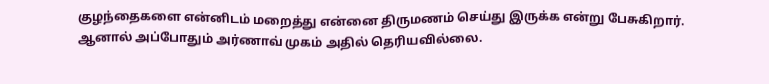குழந்தைகளை என்னிடம் மறைத்து என்னை திருமணம் செய்து இருக்க என்று பேசுகிறார். ஆனால் அப்போதும் அர்ணாவ் முகம் அதில் தெரியவில்லை.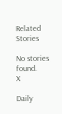Related Stories

No stories found.
X

Daily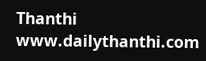Thanthi
www.dailythanthi.com